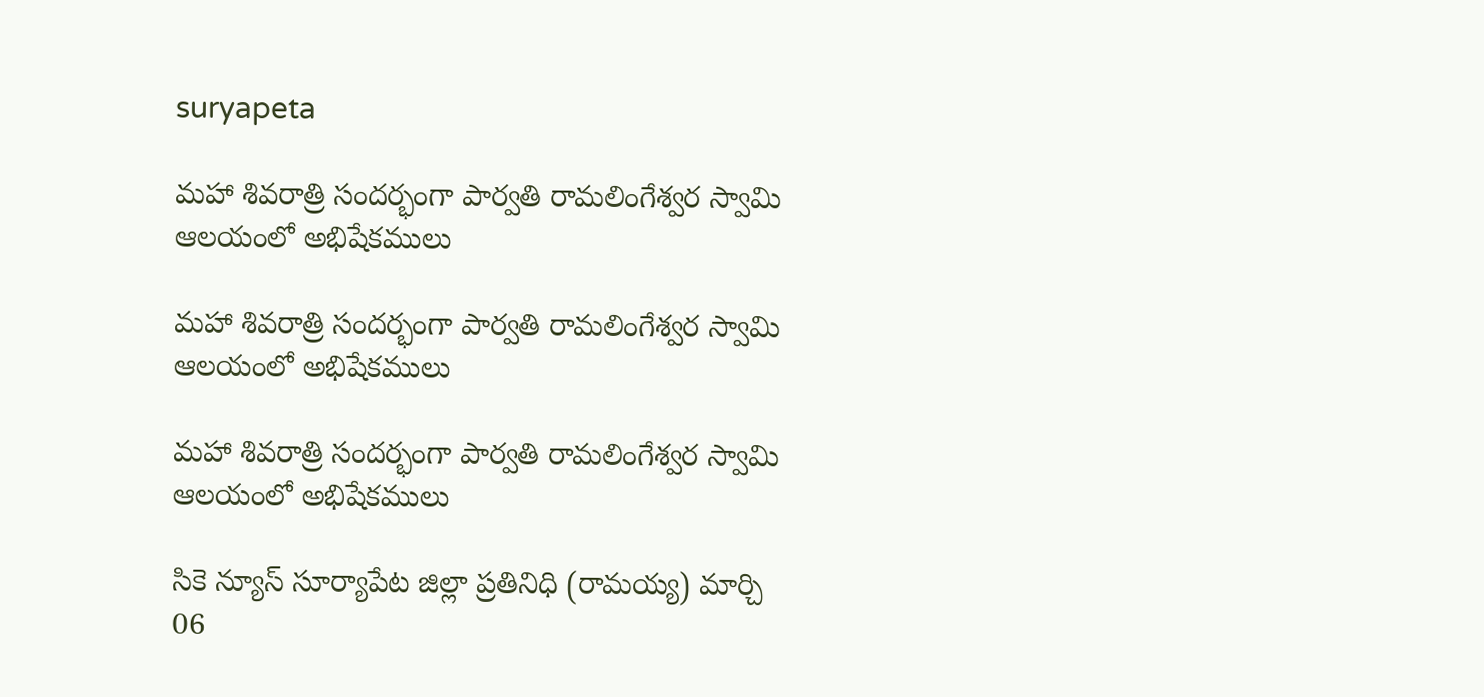suryapeta

మహా శివరాత్రి సందర్భంగా పార్వతి రామలింగేశ్వర స్వామి ఆలయంలో అభిషేకములు

మహా శివరాత్రి సందర్భంగా పార్వతి రామలింగేశ్వర స్వామి ఆలయంలో అభిషేకములు

మహా శివరాత్రి సందర్భంగా పార్వతి రామలింగేశ్వర స్వామి ఆలయంలో అభిషేకములు

సికె న్యూస్ సూర్యాపేట జిల్లా ప్రతినిధి (రామయ్య) మార్చి 06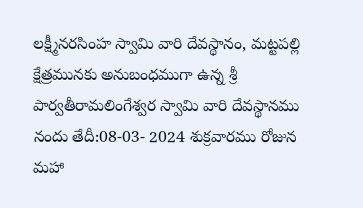లక్ష్మీనరసింహ స్వామి వారి దేవస్థానం, మట్టపల్లి క్షేత్రమునకు అనుబంధముగా ఉన్న శ్రీ పార్వతీరామలింగేశ్వర స్వామి వారి దేవస్థానము నందు తేదీ:08-03- 2024 శుక్రవారము రోజున మహా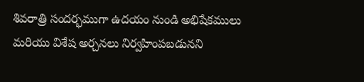శివరాత్రి సందర్భముగా ఉదయం నుండి అభిషేకములు మరియు విశేష అర్చనలు నిర్వహింపబడునని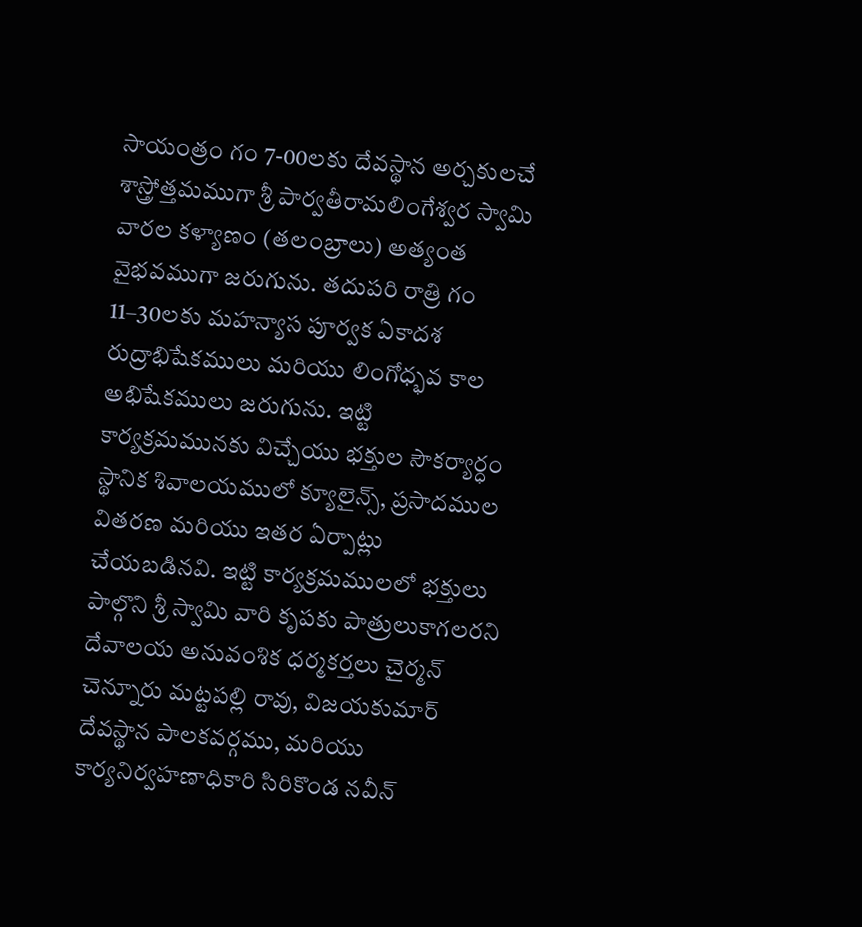సాయంత్రం గం 7-00లకు దేవస్థాన అర్చకులచే శాస్త్రోత్తమముగా శ్రీ పార్వతీరామలింగేశ్వర స్వామి వారల కళ్యాణం (తలంబ్రాలు) అత్యంత వైభవముగా జరుగును. తదుపరి రాత్రి గం 11–30లకు మహన్యాస పూర్వక ఏకాదశ రుద్రాభిషేకములు మరియు లింగోధ్భవ కాల అభిషేకములు జరుగును. ఇట్టి కార్యక్రమమునకు విచ్చేయు భక్తుల సౌకర్యార్ధం స్థానిక శివాలయములో క్యూలైన్స్, ప్రసాదముల వితరణ మరియు ఇతర ఏర్పాట్లు చేయబడినవి. ఇట్టి కార్యక్రమములలో భక్తులు పాల్గొని శ్రీ స్వామి వారి కృపకు పాత్రులుకాగలరని దేవాలయ అనువంశిక ధర్మకర్తలు చైర్మన్ చెన్నూరు మట్టపల్లి రావు, విజయకుమార్ దేవస్థాన పాలకవర్గము, మరియు కార్యనిర్వహణాధికారి సిరికొండ నవీన్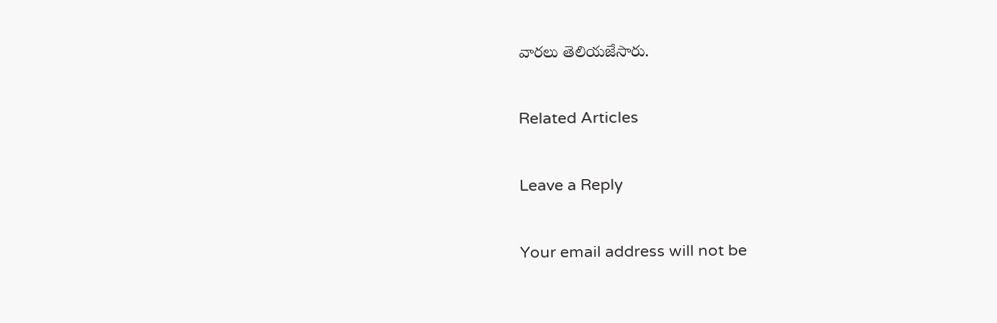వారలు తెలియజేసారు.

Related Articles

Leave a Reply

Your email address will not be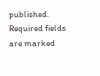published. Required fields are marked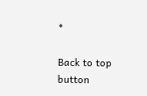*

Back to top button